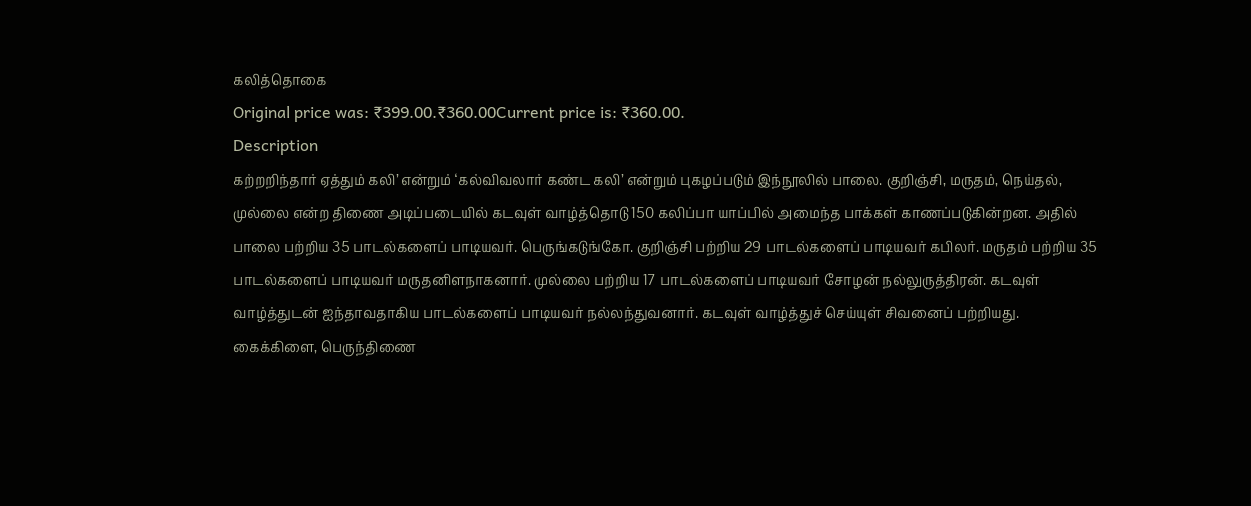கலித்தொகை
Original price was: ₹399.00.₹360.00Current price is: ₹360.00.
Description
கற்றறிந்தார் ஏத்தும் கலி’ என்றும் ‘கல்விவலார் கண்ட கலி’ என்றும் புகழப்படும் இந்நூலில் பாலை. குறிஞ்சி, மருதம், நெய்தல், முல்லை என்ற திணை அடிப்படையில் கடவுள் வாழ்த்தொடு 150 கலிப்பா யாப்பில் அமைந்த பாக்கள் காணப்படுகின்றன. அதில் பாலை பற்றிய 35 பாடல்களைப் பாடியவர். பெருங்கடுங்கோ. குறிஞ்சி பற்றிய 29 பாடல்களைப் பாடியவர் கபிலர். மருதம் பற்றிய 35 பாடல்களைப் பாடியவர் மருதனிளநாகனார். முல்லை பற்றிய 17 பாடல்களைப் பாடியவர் சோழன் நல்லுருத்திரன். கடவுள் வாழ்த்துடன் ஐந்தாவதாகிய பாடல்களைப் பாடியவர் நல்லந்துவனார். கடவுள் வாழ்த்துச் செய்யுள் சிவனைப் பற்றியது. கைக்கிளை, பெருந்திணை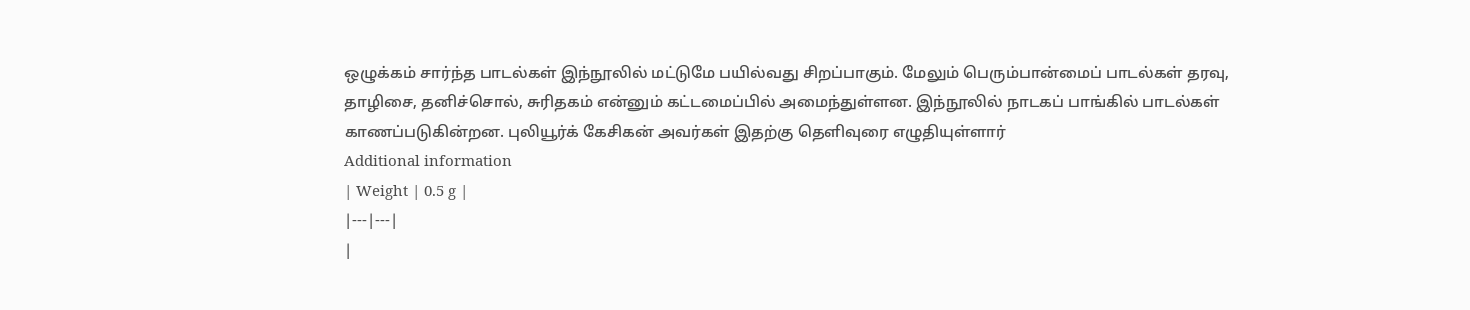ஒழுக்கம் சார்ந்த பாடல்கள் இந்நூலில் மட்டுமே பயில்வது சிறப்பாகும். மேலும் பெரும்பான்மைப் பாடல்கள் தரவு, தாழிசை, தனிச்சொல், சுரிதகம் என்னும் கட்டமைப்பில் அமைந்துள்ளன. இந்நூலில் நாடகப் பாங்கில் பாடல்கள் காணப்படுகின்றன. புலியூர்க் கேசிகன் அவர்கள் இதற்கு தெளிவுரை எழுதியுள்ளார்
Additional information
| Weight | 0.5 g |
|---|---|
|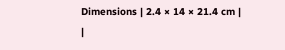Dimensions | 2.4 × 14 × 21.4 cm |
|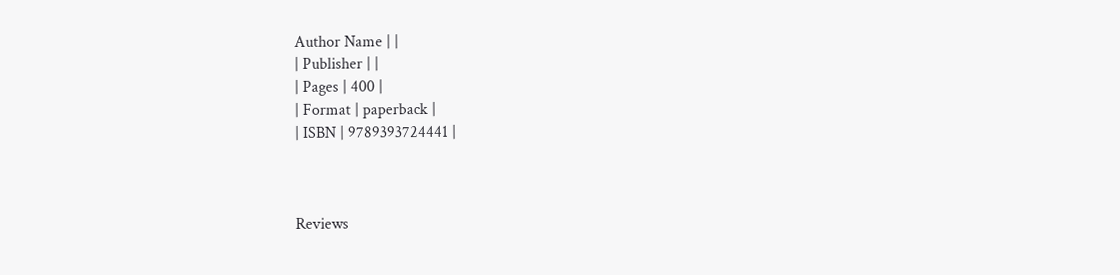Author Name | |
| Publisher | |
| Pages | 400 |
| Format | paperback |
| ISBN | 9789393724441 |



Reviews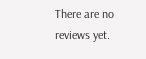There are no reviews yet.